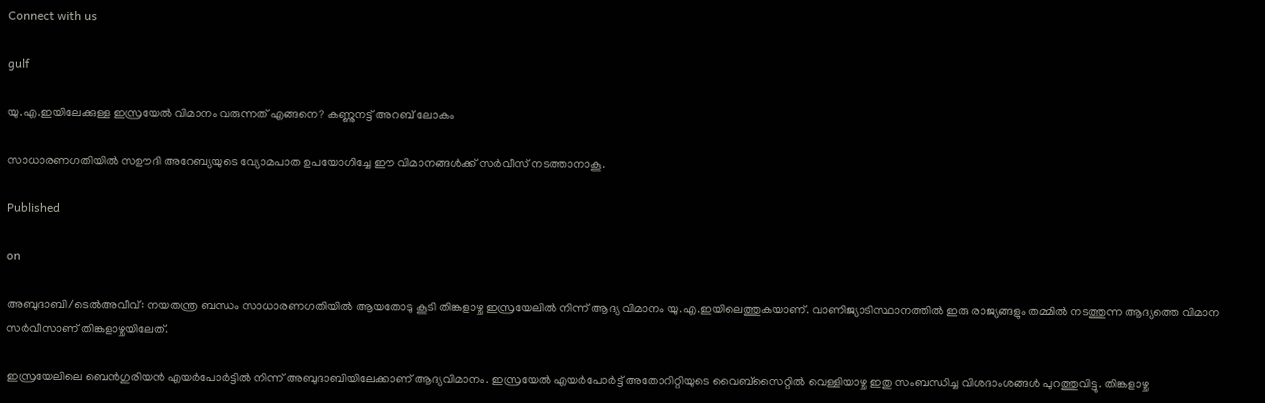Connect with us

gulf

യു.എ.ഇയിലേക്കുള്ള ഇസ്രയേല്‍ വിമാനം വരുന്നത് എങ്ങനെ? കണ്ണുനട്ട് അറബ് ലോകം

സാധാരണഗതിയില്‍ സഊദി അറേബ്യയുടെ വ്യോമപാത ഉപയോഗിച്ചേ ഈ വിമാനങ്ങള്‍ക്ക് സര്‍വീസ് നടത്താനാകൂ.

Published

on

അബുദാബി/ടെല്‍അവീവ്: നയതന്ത്ര ബന്ധം സാധാരണഗതിയില്‍ ആയതോടു കൂടി തിങ്കളാഴ്ച ഇസ്രയേലില്‍ നിന്ന് ആദ്യ വിമാനം യു.എ.ഇയിലെത്തുകയാണ്. വാണിജ്യാടിസ്ഥാനത്തില്‍ ഇരു രാജ്യങ്ങളും തമ്മില്‍ നടത്തുന്ന ആദ്യത്തെ വിമാന സര്‍വീസാണ് തിങ്കളാഴ്ചയിലേത്.

ഇസ്രയേലിലെ ബെന്‍ഗുരിയന്‍ എയര്‍പോര്‍ട്ടില്‍ നിന്ന് അബുദാബിയിലേക്കാണ് ആദ്യവിമാനം. ഇസ്രയേല്‍ എയര്‍പോര്‍ട്ട് അതോറിറ്റിയുടെ വൈബ്സൈറ്റില്‍ വെള്ളിയാഴ്ച ഇതു സംബന്ധിച്ച വിശദാംശങ്ങള്‍ പുറത്തുവിട്ടു. തിങ്കളാഴ്ച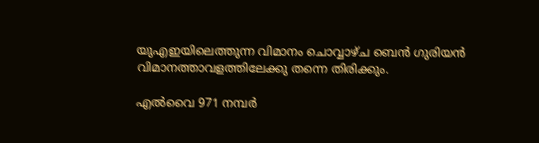യുഎഇയിലെത്തുന്ന വിമാനം ചൊവ്വാഴ്ച ബെന്‍ ഗുരിയന്‍ വിമാനത്താവളത്തിലേക്കു തന്നെ തിരിക്കും.

എല്‍വൈ 971 നമ്പര്‍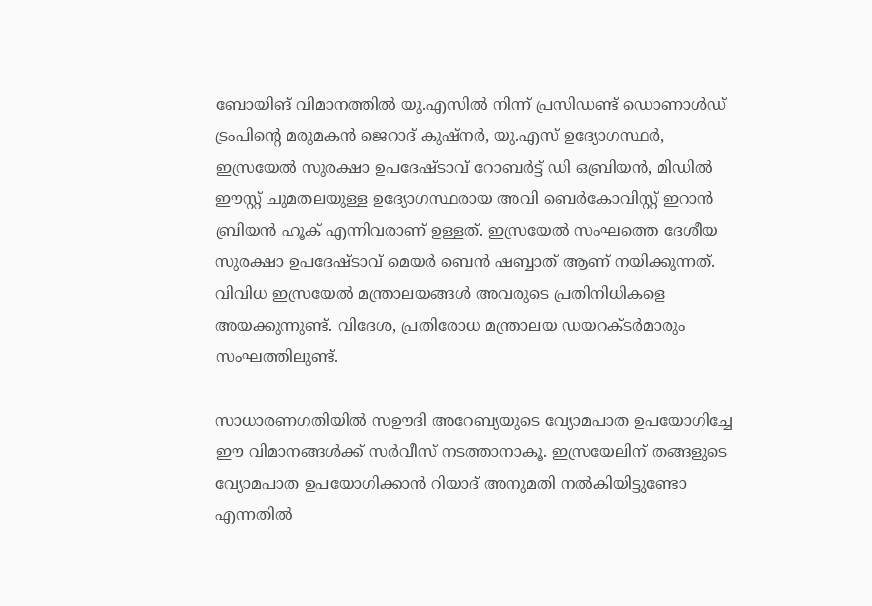ബോയിങ് വിമാനത്തില്‍ യു.എസില്‍ നിന്ന് പ്രസിഡണ്ട് ഡൊണാള്‍ഡ് ട്രംപിന്റെ മരുമകന്‍ ജെറാദ് കുഷ്‌നര്‍, യു.എസ് ഉദ്യോഗസ്ഥര്‍, ഇസ്രയേല്‍ സുരക്ഷാ ഉപദേഷ്ടാവ് റോബര്‍ട്ട് ഡി ഒബ്രിയന്‍, മിഡില്‍ ഈസ്റ്റ് ചുമതലയുള്ള ഉദ്യോഗസ്ഥരായ അവി ബെര്‍കോവിസ്റ്റ് ഇറാന്‍ ബ്രിയന്‍ ഹൂക് എന്നിവരാണ് ഉള്ളത്. ഇസ്രയേല്‍ സംഘത്തെ ദേശീയ സുരക്ഷാ ഉപദേഷ്ടാവ് മെയര്‍ ബെന്‍ ഷബ്ബാത് ആണ് നയിക്കുന്നത്. വിവിധ ഇസ്രയേല്‍ മന്ത്രാലയങ്ങള്‍ അവരുടെ പ്രതിനിധികളെ അയക്കുന്നുണ്ട്. വിദേശ, പ്രതിരോധ മന്ത്രാലയ ഡയറക്ടര്‍മാരും സംഘത്തിലുണ്ട്.

സാധാരണഗതിയില്‍ സഊദി അറേബ്യയുടെ വ്യോമപാത ഉപയോഗിച്ചേ ഈ വിമാനങ്ങള്‍ക്ക് സര്‍വീസ് നടത്താനാകൂ. ഇസ്രയേലിന് തങ്ങളുടെ വ്യോമപാത ഉപയോഗിക്കാന്‍ റിയാദ് അനുമതി നല്‍കിയിട്ടുണ്ടോ എന്നതില്‍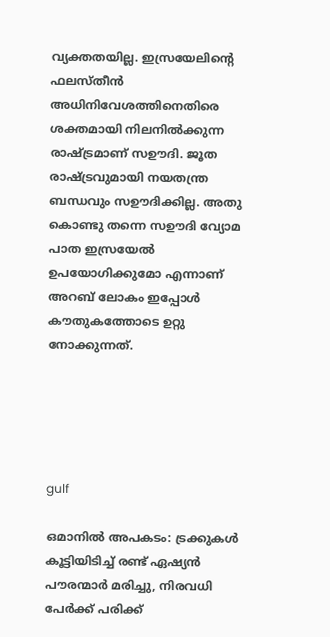വ്യക്തതയില്ല. ഇസ്രയേലിന്റെ ഫലസ്തീന്‍ അധിനിവേശത്തിനെതിരെ ശക്തമായി നിലനില്‍ക്കുന്ന രാഷ്ട്രമാണ് സഊദി. ജൂത രാഷ്ട്രവുമായി നയതന്ത്ര ബന്ധവും സഊദിക്കില്ല. അതു കൊണ്ടു തന്നെ സഊദി വ്യോമ പാത ഇസ്രയേല്‍ ഉപയോഗിക്കുമോ എന്നാണ് അറബ് ലോകം ഇപ്പോള്‍ കൗതുകത്തോടെ ഉറ്റു നോക്കുന്നത്.





gulf

ഒമാനില്‍ അപകടം: ട്രക്കുകള്‍ കൂട്ടിയിടിച്ച് രണ്ട് ഏഷ്യന്‍ പൗരന്മാര്‍ മരിച്ചു, നിരവധി പേര്‍ക്ക് പരിക്ക്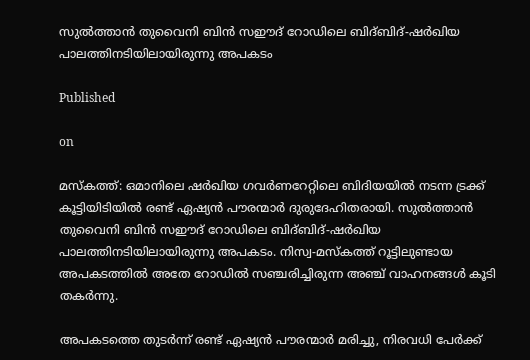സുല്‍ത്താന്‍ തുവൈനി ബിന്‍ സഈദ് റോഡിലെ ബിദ്ബിദ്-ഷര്‍ഖിയ പാലത്തിനടിയിലായിരുന്നു അപകടം

Published

on

മസ്‌കത്ത്: ഒമാനിലെ ഷര്‍ഖിയ ഗവര്‍ണറേറ്റിലെ ബിദിയയില്‍ നടന്ന ട്രക്ക് കൂട്ടിയിടിയില്‍ രണ്ട് ഏഷ്യന്‍ പൗരന്മാര്‍ ദുരുദേഹിതരായി. സുല്‍ത്താന്‍ തുവൈനി ബിന്‍ സഈദ് റോഡിലെ ബിദ്ബിദ്-ഷര്‍ഖിയ പാലത്തിനടിയിലായിരുന്നു അപകടം. നിസ്വ-മസ്‌കത്ത് റൂട്ടിലുണ്ടായ അപകടത്തില്‍ അതേ റോഡില്‍ സഞ്ചരിച്ചിരുന്ന അഞ്ച് വാഹനങ്ങള്‍ കൂടി തകര്‍ന്നു.

അപകടത്തെ തുടര്‍ന്ന് രണ്ട് ഏഷ്യന്‍ പൗരന്മാര്‍ മരിച്ചു, നിരവധി പേര്‍ക്ക്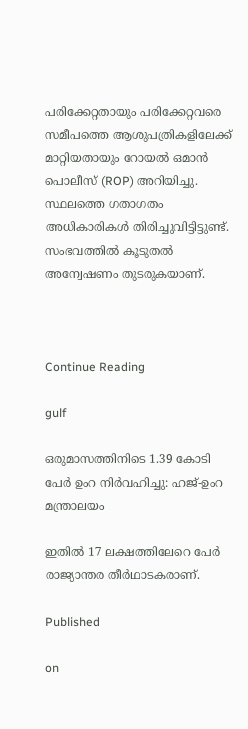പരിക്കേറ്റതായും പരിക്കേറ്റവരെ സമീപത്തെ ആശുപത്രികളിലേക്ക് മാറ്റിയതായും റോയല്‍ ഒമാന്‍ പൊലീസ് (ROP) അറിയിച്ചു. സ്ഥലത്തെ ഗതാഗതം അധികാരികള്‍ തിരിച്ചുവിട്ടിട്ടുണ്ട്. സംഭവത്തില്‍ കൂടുതല്‍ അന്വേഷണം തുടരുകയാണ്.



Continue Reading

gulf

ഒരുമാസത്തിനിടെ 1.39 കോടി പേര്‍ ഉംറ നിര്‍വഹിച്ചു: ഹജ്-ഉംറ മന്ത്രാലയം

ഇതില്‍ 17 ലക്ഷത്തിലേറെ പേര്‍ രാജ്യാന്തര തീര്‍ഥാടകരാണ്.

Published

on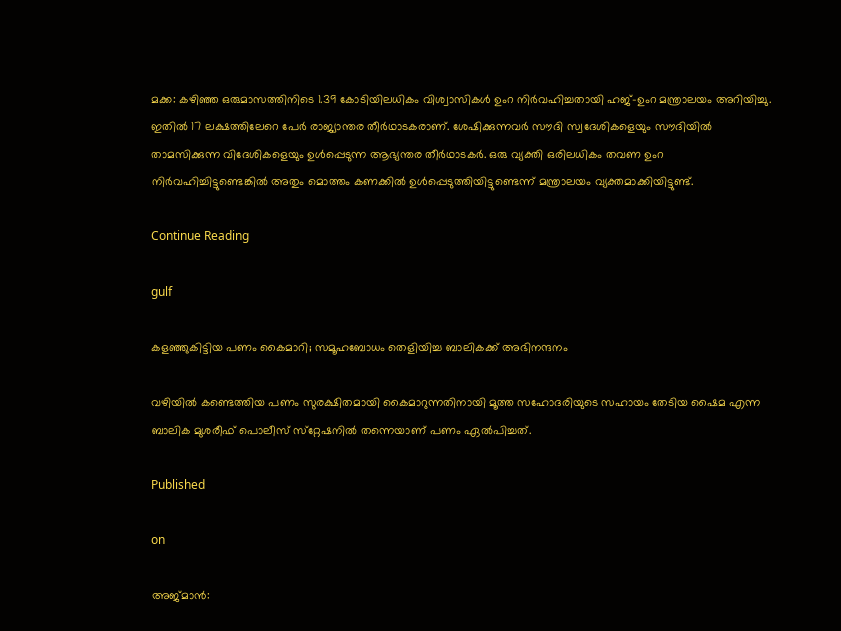മക്ക: കഴിഞ്ഞ ഒരുമാസത്തിനിടെ 1.39 കോടിയിലധികം വിശ്വാസികള്‍ ഉംറ നിര്‍വഹിച്ചതായി ഹജ്-ഉംറ മന്ത്രാലയം അറിയിച്ചു. ഇതില്‍ 17 ലക്ഷത്തിലേറെ പേര്‍ രാജ്യാന്തര തീര്‍ഥാടകരാണ്. ശേഷിക്കുന്നവര്‍ സൗദി സ്വദേശികളെയും സൗദിയില്‍ താമസിക്കുന്ന വിദേശികളെയും ഉള്‍പ്പെടുന്ന ആഭ്യന്തര തീര്‍ഥാടകര്‍. ഒരു വ്യക്തി ഒരിലധികം തവണ ഉംറ നിര്‍വഹിച്ചിട്ടുണ്ടെങ്കില്‍ അതും മൊത്തം കണക്കില്‍ ഉള്‍പ്പെടുത്തിയിട്ടുണ്ടെന്ന് മന്ത്രാലയം വ്യക്തമാക്കിയിട്ടുണ്ട്.

Continue Reading

gulf

കളഞ്ഞുകിട്ടിയ പണം കൈമാറി; സമൂഹബോധം തെളിയിച്ച ബാലികക്ക് അഭിനന്ദനം

വഴിയില്‍ കണ്ടെത്തിയ പണം സുരക്ഷിതമായി കൈമാറുന്നതിനായി മൂത്ത സഹോദരിയുടെ സഹായം തേടിയ ഷൈമ എന്ന ബാലിക മുശരീഫ് പൊലീസ് സ്‌റ്റേഷനില്‍ തന്നെയാണ് പണം ഏല്‍പിച്ചത്.

Published

on

അജ്മാന്‍: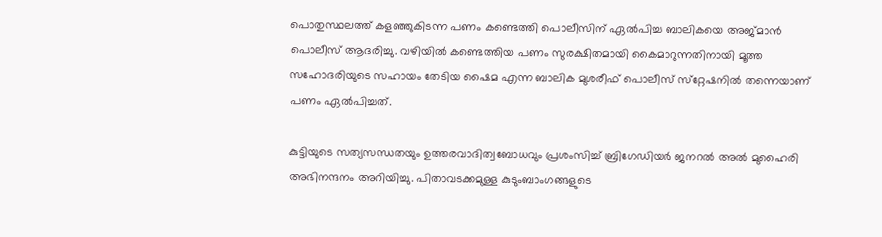പൊതുസ്ഥലത്ത് കളഞ്ഞുകിടന്ന പണം കണ്ടെത്തി പൊലീസിന് ഏല്‍പിച്ച ബാലികയെ അജ്മാന്‍ പൊലീസ് ആദരിച്ചു. വഴിയില്‍ കണ്ടെത്തിയ പണം സുരക്ഷിതമായി കൈമാറുന്നതിനായി മൂത്ത സഹോദരിയുടെ സഹായം തേടിയ ഷൈമ എന്ന ബാലിക മുശരീഫ് പൊലീസ് സ്‌റ്റേഷനില്‍ തന്നെയാണ് പണം ഏല്‍പിച്ചത്.

കുട്ടിയുടെ സത്യസന്ധതയും ഉത്തരവാദിത്വബോധവും പ്രശംസിച്ച് ബ്രിഗേഡിയര്‍ ജനറല്‍ അല്‍ മുഹൈരി അഭിനന്ദനം അറിയിച്ചു. പിതാവടക്കമുള്ള കുടുംബാംഗങ്ങളുടെ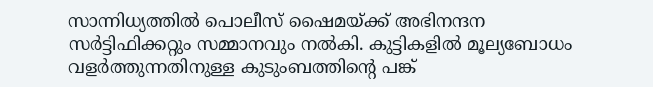സാന്നിധ്യത്തില്‍ പൊലീസ് ഷൈമയ്ക്ക് അഭിനന്ദന സര്‍ട്ടിഫിക്കറ്റും സമ്മാനവും നല്‍കി. കുട്ടികളില്‍ മൂല്യബോധം വളര്‍ത്തുന്നതിനുള്ള കുടുംബത്തിന്റെ പങ്ക്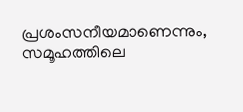പ്രശംസനീയമാണെന്നും, സമൂഹത്തിലെ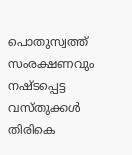പൊതുസ്വത്ത് സംരക്ഷണവും നഷ്ടപ്പെട്ട വസ്തുക്കള്‍ തിരികെ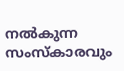നല്‍കുന്ന സംസ്‌കാരവും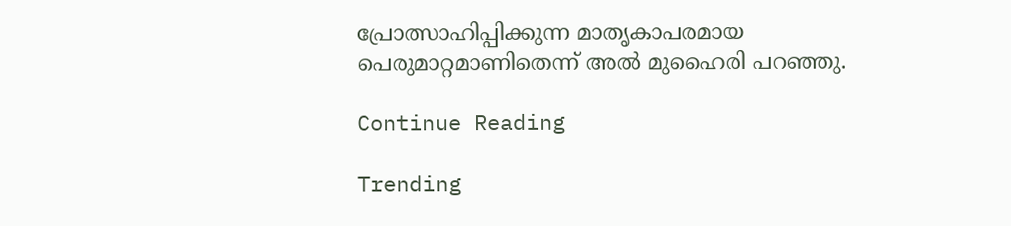പ്രോത്സാഹിപ്പിക്കുന്ന മാതൃകാപരമായ പെരുമാറ്റമാണിതെന്ന് അല്‍ മുഹൈരി പറഞ്ഞു.

Continue Reading

Trending